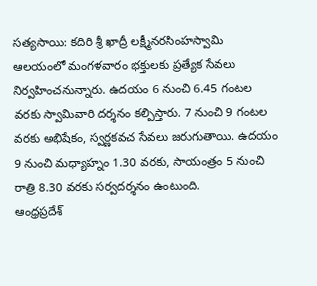సత్యసాయి: కదిరి శ్రీ ఖాద్రీ లక్ష్మీనరసింహస్వామి ఆలయంలో మంగళవారం భక్తులకు ప్రత్యేక సేవలు నిర్వహించనున్నారు. ఉదయం 6 నుంచి 6.45 గంటల వరకు స్వామివారి దర్శనం కల్పిస్తారు. 7 నుంచి 9 గంటల వరకు అభిషేకం, స్వర్ణకవచ సేవలు జరుగుతాయి. ఉదయం 9 నుంచి మధ్యాహ్నం 1.30 వరకు, సాయంత్రం 5 నుంచి రాత్రి 8.30 వరకు సర్వదర్శనం ఉంటుంది.
ఆంధ్రప్రదేశ్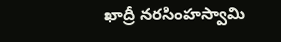ఖాద్రీ నరసింహస్వామి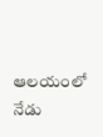ఆలయంలో నేడు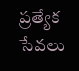ప్రత్యేక సేవలు